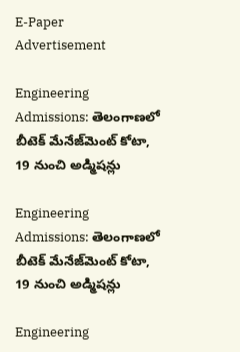E-Paper
Advertisement

Engineering Admissions: తెలంగాణలో బీటెక్‌ మేనేజ్‌మెంట్‌ కోటా, 19 నుంచి అడ్మిషన్లు

Engineering Admissions: తెలంగాణలో బీటెక్‌ మేనేజ్‌మెంట్‌ కోటా, 19 నుంచి అడ్మిషన్లు

Engineering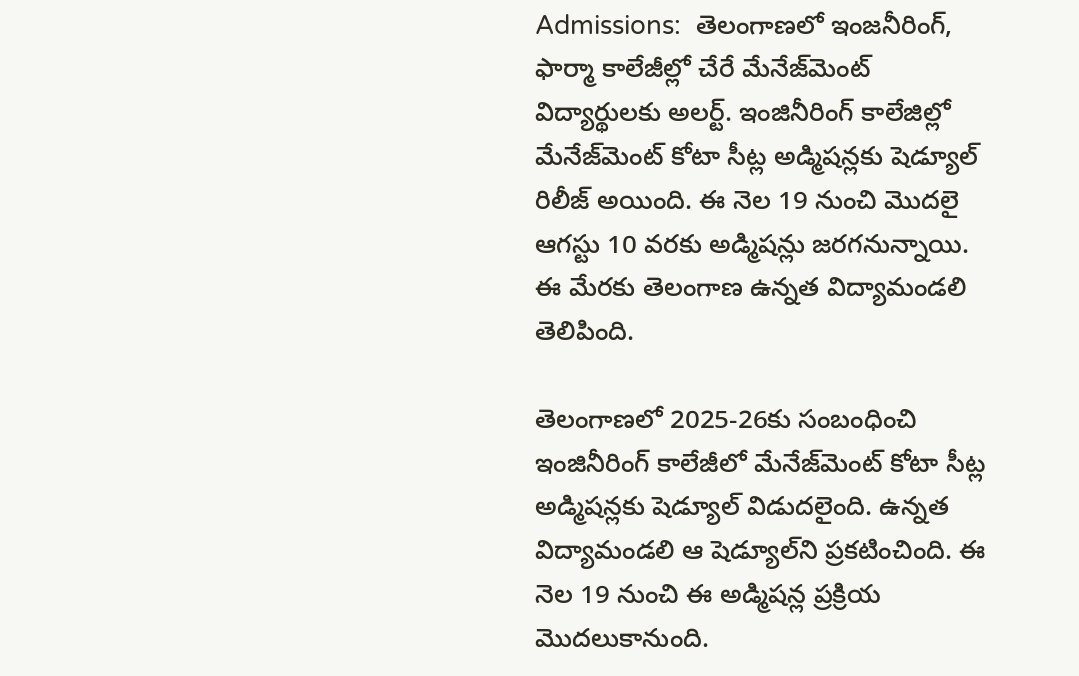Admissions:  తెలంగాణలో ఇంజనీరింగ్, ఫార్మా కాలేజీల్లో చేరే మేనేజ్‌మెంట్‌ విద్యార్థులకు అలర్ట్. ఇంజినీరింగ్ కాలేజిల్లో మేనేజ్‌మెంట్ కోటా సీట్ల అడ్మిషన్లకు షెడ్యూల్ రిలీజ్ అయింది. ఈ నెల 19 నుంచి మొదలై ఆగస్టు 10 వరకు అడ్మిషన్లు జరగనున్నాయి. ఈ మేరకు తెలంగాణ ఉన్నత విద్యామండలి తెలిపింది.

తెలంగాణలో 2025-26కు సంబంధించి ఇంజినీరింగ్ కాలేజీలో మేనేజ్‌మెంట్ కోటా సీట్ల అడ్మిషన్లకు షెడ్యూల్ విడుదలైంది. ఉన్నత విద్యామండలి ఆ షెడ్యూల్‌ని ప్రకటించింది. ఈ నెల 19 నుంచి ఈ అడ్మిషన్ల ప్రక్రియ మొదలుకానుంది.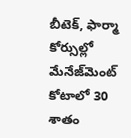బీటెక్‌, ఫార్మా కోర్సుల్లో మేనేజ్‌మెంట్‌ కోటాలో 30 శాతం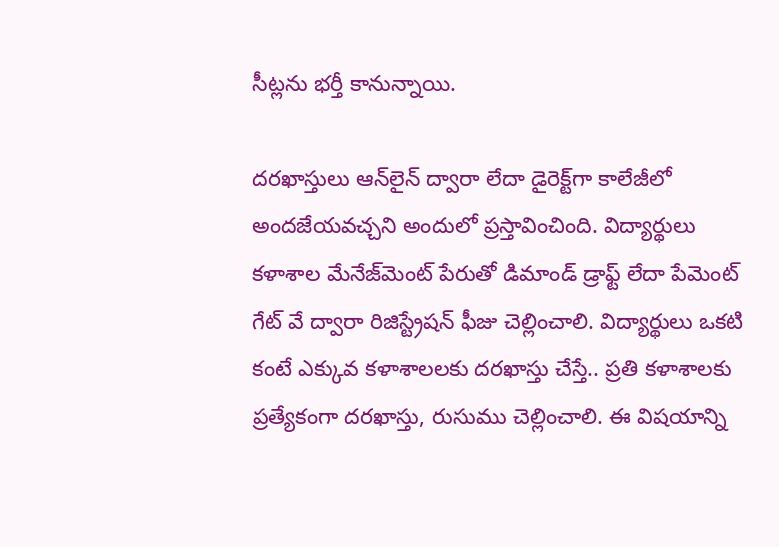సీట్లను భర్తీ కానున్నాయి.

దరఖాస్తులు ఆన్‌‌లైన్ ద్వారా లేదా డైరెక్ట్‌గా కాలేజీలో అందజేయవచ్చని అందులో ప్రస్తావించింది. విద్యార్థులు కళాశాల మేనేజ్‌మెంట్ పేరుతో డిమాండ్ డ్రాఫ్ట్ లేదా పేమెంట్ గేట్‌ వే ద్వారా రిజిస్ట్రేషన్ ఫీజు చెల్లించాలి. విద్యార్థులు ఒకటి కంటే ఎక్కువ కళాశాలలకు దరఖాస్తు చేస్తే.. ప్రతి కళాశాలకు ప్రత్యేకంగా దరఖాస్తు, రుసుము చెల్లించాలి. ఈ విషయాన్ని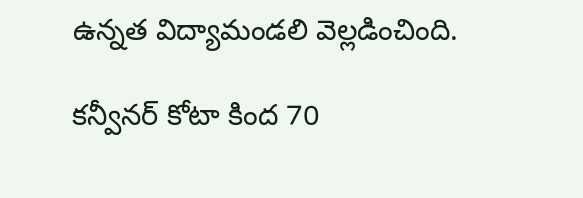ఉన్నత విద్యామండలి వెల్లడించింది.

కన్వీనర్‌ కోటా కింద 70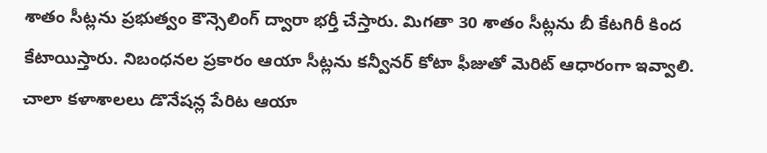శాతం సీట్లను ప్రభుత్వం కౌన్సెలింగ్‌ ద్వారా భర్తీ చేస్తారు. మిగతా 30 శాతం సీట్లను బీ కేటగిరీ కింద కేటాయిస్తారు. నిబంధనల ప్రకారం ఆయా సీట్లను కన్వీనర్‌ కోటా ఫీజుతో మెరిట్‌ ఆధారంగా ఇవ్వాలి. చాలా కళాశాలలు డొనేషన్ల పేరిట ఆయా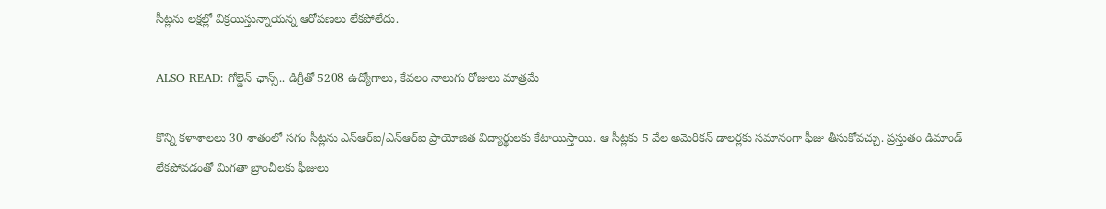సీట్లను లక్షల్లో విక్రయిస్తున్నాయన్న ఆరోపణలు లేకపోలేదు.

ALSO READ: గోల్డెన్ ఛాన్స్.. డిగ్రీతో 5208 ఉద్యోగాలు, కేవలం నాలుగు రోజులు మాత్రమే

కొన్ని కళాశాలలు 30 శాతంలో సగం సీట్లను ఎన్‌ఆర్‌ఐ/ఎన్‌ఆర్‌ఐ ప్రాయోజిత విద్యార్థులకు కేటాయిస్తాయి. ఆ సీట్లకు 5 వేల అమెరికన్‌ డాలర్లకు సమానంగా ఫీజు తీసుకోవచ్చు. ప్రస్తుతం డిమాండ్‌ లేకపోవడంతో మిగతా బ్రాంచీలకు ఫీజులు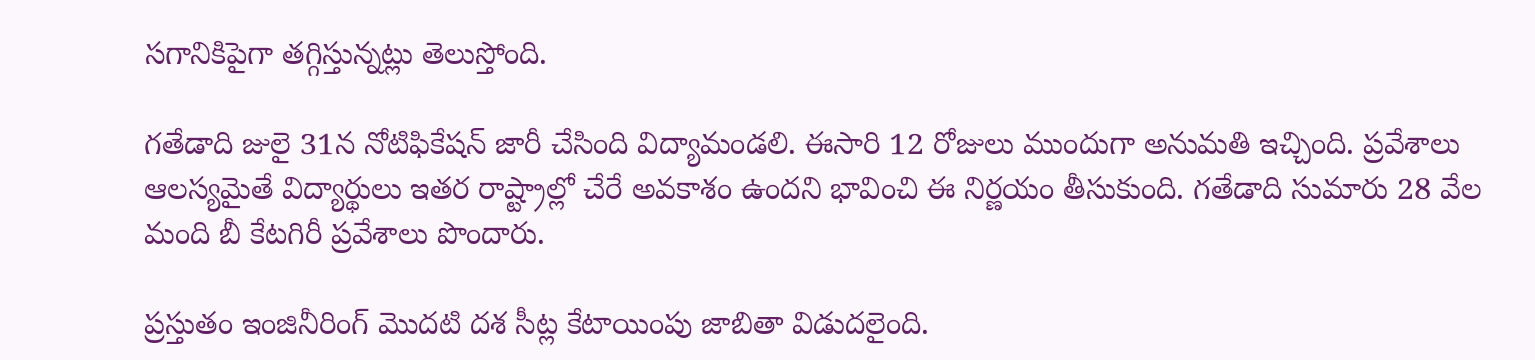సగానికిపైగా తగ్గిస్తున్నట్లు తెలుస్తోంది.

గతేడాది జులై 31న నోటిఫికేషన్‌ జారీ చేసింది విద్యామండలి. ఈసారి 12 రోజులు ముందుగా అనుమతి ఇచ్చింది. ప్రవేశాలు ఆలస్యమైతే విద్యార్థులు ఇతర రాష్ట్రాల్లో చేరే అవకాశం ఉందని భావించి ఈ నిర్ణయం తీసుకుంది. గతేడాది సుమారు 28 వేల మంది బీ కేటగిరీ ప్రవేశాలు పొందారు.

ప్రస్తుతం ఇంజినీరింగ్ మొదటి దశ సీట్ల కేటాయింపు జాబితా విడుదలైంది.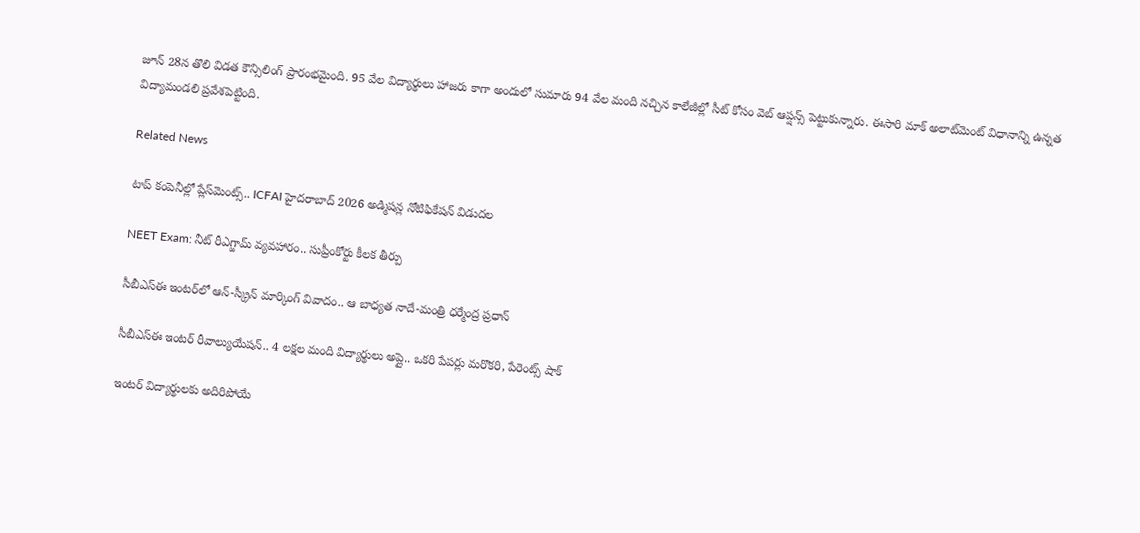జూన్ 28న తొలి విడత కౌన్సిలింగ్ ప్రారంభమైంది. 95 వేల విద్యార్థులు హాజరు కాగా అందులో సుమారు 94 వేల మంది నచ్చిన కాలేజీల్లో సీట్ కోసం వెబ్ ఆప్షన్స్ పెట్టుకున్నారు. ఈసారి మాక్ అలాట్‌‌మెంట్‌ విధానాన్ని ఉన్నత విద్యామండలి ప్రవేశపెట్టింది.

Related News

టాప్ కంపెనీల్లో ప్లేస్‌మెంట్స్.. ICFAI హైదరాబాద్ 2026 అడ్మిషన్ల నోటిఫికేషన్ విడుదల

NEET Exam: నీట్ రీఎగ్జామ్ వ్యవహారం.. సుప్రీంకోర్టు కీలక తీర్పు

సీబీఎస్ఈ ఇంటర్‌లో ఆన్-స్క్రీన్ మార్కింగ్ వివాదం.. ఆ బాధ్యత నాదే-మంత్రి ధర్మేంద్ర ప్రధాన్

సీబీఎస్ఈ ఇంటర్ రీవాల్యుయేషన్‌.. 4 లక్షల మంది విద్యార్థులు అప్లై.. ఒకరి పేపర్లు మరొకరి, పేరెంట్స్ షాక్

ఇంటర్ విద్యార్థులకు అదిరిపోయే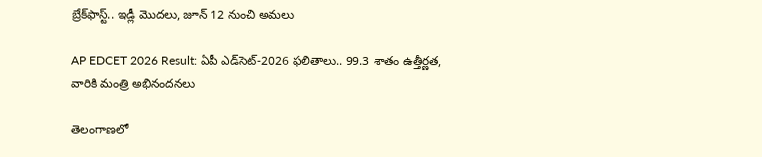బ్రేక్‌ఫాస్ట్.. ఇడ్లీ మొదలు, జూన్ 12 నుంచి అమలు

AP EDCET 2026 Result: ఏపీ ఎడ్‌సెట్‌-2026 ఫలితాలు.. 99.3 శాతం ఉత్తీర్ణత, వారికి మంత్రి అభినందనలు

తెలంగాణలో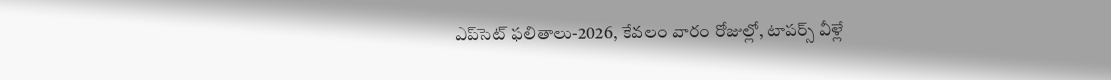ఎప్‌సెట్‌ ఫలితాలు-2026, కేవలం వారం రోజుల్లో, టాపర్స్ వీళ్లే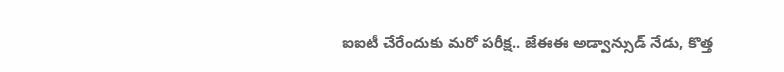ఐఐటీ చేరేందుకు మరో పరీక్ష.. జేఈఈ అడ్వాన్సుడ్ నేడు, కొత్త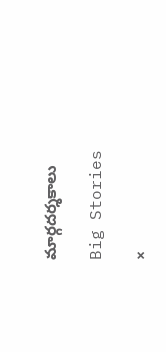మార్గదర్శకాలు

Big Stories

×